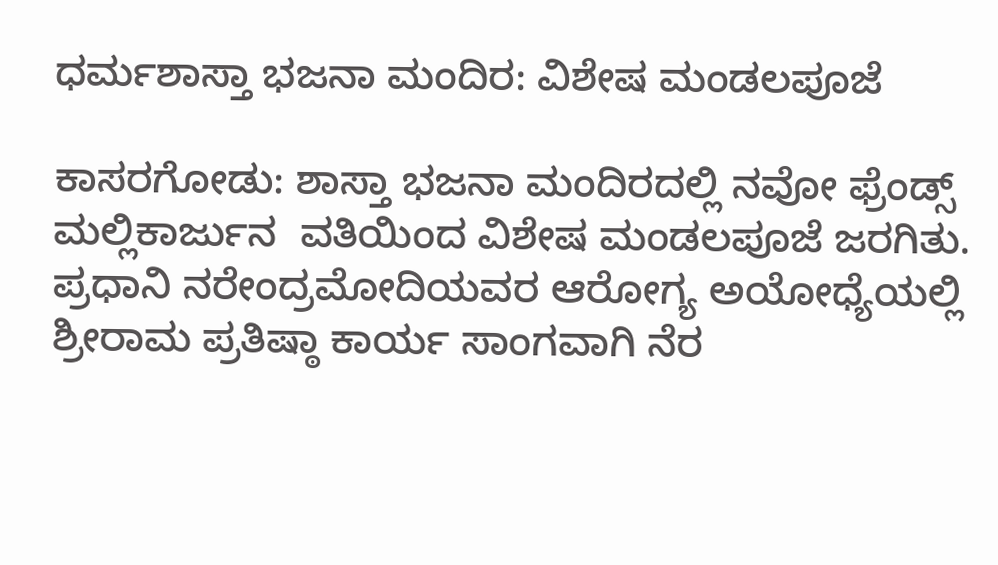ಧರ್ಮಶಾಸ್ತಾ ಭಜನಾ ಮಂದಿರ: ವಿಶೇಷ ಮಂಡಲಪೂಜೆ

ಕಾಸರಗೋಡು: ಶಾಸ್ತಾ ಭಜನಾ ಮಂದಿರದಲ್ಲಿ ನವೋ ಫ್ರೆಂಡ್ಸ್ ಮಲ್ಲಿಕಾರ್ಜುನ  ವತಿಯಿಂದ ವಿಶೇಷ ಮಂಡಲಪೂಜೆ ಜರಗಿತು. ಪ್ರಧಾನಿ ನರೇಂದ್ರಮೋದಿಯವರ ಆರೋಗ್ಯ ಅಯೋಧ್ಯೆಯಲ್ಲಿ ಶ್ರೀರಾಮ ಪ್ರತಿಷ್ಠಾ ಕಾರ್ಯ ಸಾಂಗವಾಗಿ ನೆರ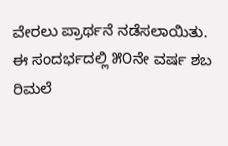ವೇರಲು ಪ್ರಾರ್ಥನೆ ನಡೆಸಲಾಯಿತು. ಈ ಸಂದರ್ಭದಲ್ಲಿ ೫೦ನೇ ವರ್ಷ ಶಬ ರಿಮಲೆ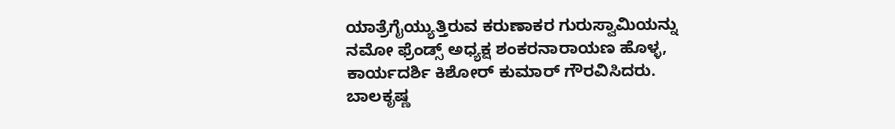ಯಾತ್ರೆಗೈಯ್ಯುತ್ತಿರುವ ಕರುಣಾಕರ ಗುರುಸ್ವಾಮಿಯನ್ನು ನಮೋ ಫ್ರೆಂಡ್ಸ್ ಅಧ್ಯಕ್ಷ ಶಂಕರನಾರಾಯಣ ಹೊಳ್ಳ, ಕಾರ್ಯದರ್ಶಿ ಕಿಶೋರ್ ಕುಮಾರ್ ಗೌರವಿಸಿದರು. ಬಾಲಕೃಷ್ಣ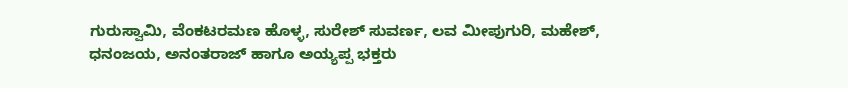ಗುರುಸ್ವಾಮಿ, ವೆಂಕಟರಮಣ ಹೊಳ್ಳ, ಸುರೇಶ್ ಸುವರ್ಣ, ಲವ ಮೀಪುಗುರಿ, ಮಹೇಶ್, ಧನಂಜಯ, ಅನಂತರಾಜ್ ಹಾಗೂ ಅಯ್ಯಪ್ಪ ಭಕ್ತರು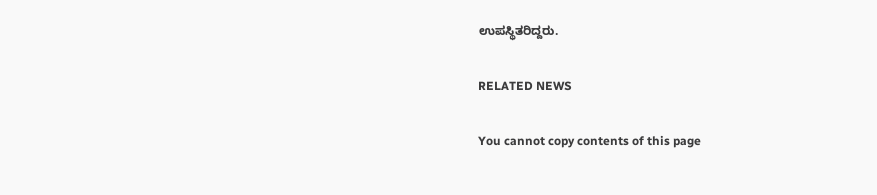ಉಪಸ್ಥಿತರಿದ್ದರು.

RELATED NEWS

You cannot copy contents of this page